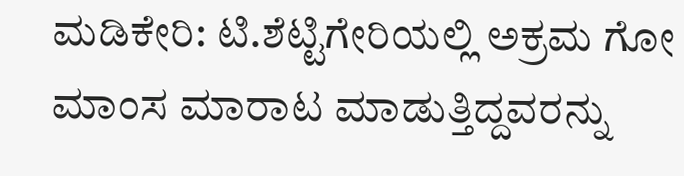ಮಡಿಕೇರಿ: ಟಿ.ಶೆಟ್ಟಿಗೇರಿಯಲ್ಲಿ ಅಕ್ರಮ ಗೋ ಮಾಂಸ ಮಾರಾಟ ಮಾಡುತ್ತಿದ್ದವರನ್ನು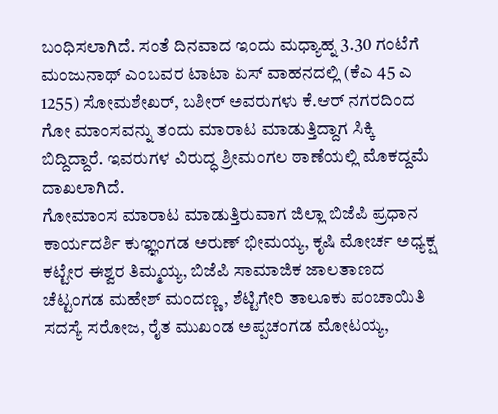ಬಂಧಿಸಲಾಗಿದೆ. ಸಂತೆ ದಿನವಾದ ಇಂದು ಮಧ್ಯಾಹ್ನ 3.30 ಗಂಟೆಗೆ ಮಂಜುನಾಥ್ ಎಂಬವರ ಟಾಟಾ ಏಸ್ ವಾಹನದಲ್ಲಿ (ಕೆಎ 45 ಎ 1255) ಸೋಮಶೇಖರ್, ಬಶೀರ್ ಅವರುಗಳು ಕೆ.ಆರ್ ನಗರದಿಂದ ಗೋ ಮಾಂಸವನ್ನು ತಂದು ಮಾರಾಟ ಮಾಡುತ್ತಿದ್ದಾಗ ಸಿಕ್ಕಿ ಬಿದ್ದಿದ್ದಾರೆ. ಇವರುಗಳ ವಿರುದ್ಧ ಶ್ರೀಮಂಗಲ ಠಾಣೆಯಲ್ಲಿ ಮೊಕದ್ದಮೆ ದಾಖಲಾಗಿದೆ.
ಗೋಮಾಂಸ ಮಾರಾಟ ಮಾಡುತ್ತಿರುವಾಗ ಜಿಲ್ಲಾ ಬಿಜೆಪಿ ಪ್ರಧಾನ ಕಾರ್ಯದರ್ಶಿ ಕುಞ್ಞಂಗಡ ಅರುಣ್ ಭೀಮಯ್ಯ, ಕೃಷಿ ಮೋರ್ಚ ಅಧ್ಯಕ್ಷ ಕಟ್ಟೇರ ಈಶ್ವರ ತಿಮ್ಮಯ್ಯ, ಬಿಜೆಪಿ ಸಾಮಾಜಿಕ ಜಾಲತಾಣದ ಚೆಟ್ಟಂಗಡ ಮಹೇಶ್ ಮಂದಣ್ಣ, ಶೆಟ್ಟಿಗೇರಿ ತಾಲೂಕು ಪಂಚಾಯಿತಿ ಸದಸ್ಯೆ ಸರೋಜ, ರೈತ ಮುಖಂಡ ಅಪ್ಪಚಂಗಡ ಮೋಟಯ್ಯ,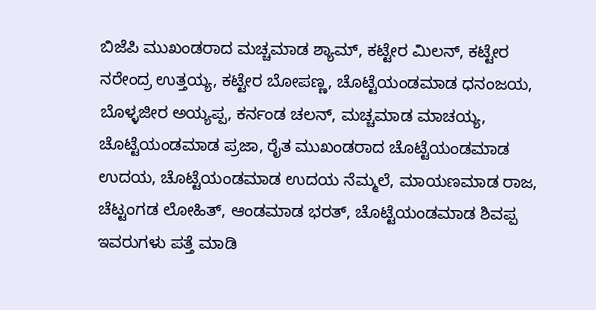ಬಿಜೆಪಿ ಮುಖಂಡರಾದ ಮಚ್ಚಮಾಡ ಶ್ಯಾಮ್, ಕಟ್ಟೇರ ಮಿಲನ್, ಕಟ್ಟೇರ ನರೇಂದ್ರ ಉತ್ತಯ್ಯ, ಕಟ್ಟೇರ ಬೋಪಣ್ಣ, ಚೊಟ್ಟೆಯಂಡಮಾಡ ಧನಂಜಯ, ಬೊಳ್ಳಜೀರ ಅಯ್ಯಪ್ಪ, ಕರ್ನಂಡ ಚಲನ್, ಮಚ್ಚಮಾಡ ಮಾಚಯ್ಯ, ಚೊಟ್ಟೆಯಂಡಮಾಡ ಪ್ರಜಾ, ರೈತ ಮುಖಂಡರಾದ ಚೊಟ್ಟೆಯಂಡಮಾಡ ಉದಯ, ಚೊಟ್ಟೆಯಂಡಮಾಡ ಉದಯ ನೆಮ್ಮಲೆ, ಮಾಯಣಮಾಡ ರಾಜ, ಚೆಟ್ಟಂಗಡ ಲೋಹಿತ್, ಆಂಡಮಾಡ ಭರತ್, ಚೊಟ್ಟೆಯಂಡಮಾಡ ಶಿವಪ್ಪ ಇವರುಗಳು ಪತ್ತೆ ಮಾಡಿ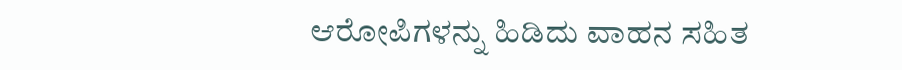ಆರೋಪಿಗಳನ್ನು ಹಿಡಿದು ವಾಹನ ಸಹಿತ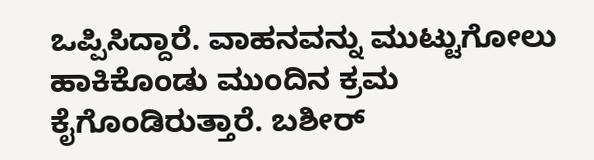ಒಪ್ಪಿಸಿದ್ದಾರೆ. ವಾಹನವನ್ನು ಮುಟ್ಟುಗೋಲು ಹಾಕಿಕೊಂಡು ಮುಂದಿನ ಕ್ರಮ ಕೈಗೊಂಡಿರುತ್ತಾರೆ. ಬಶೀರ್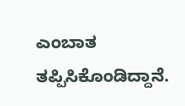ಎಂಬಾತ ತಪ್ಪಿಸಿಕೊಂಡಿದ್ದಾನೆ.